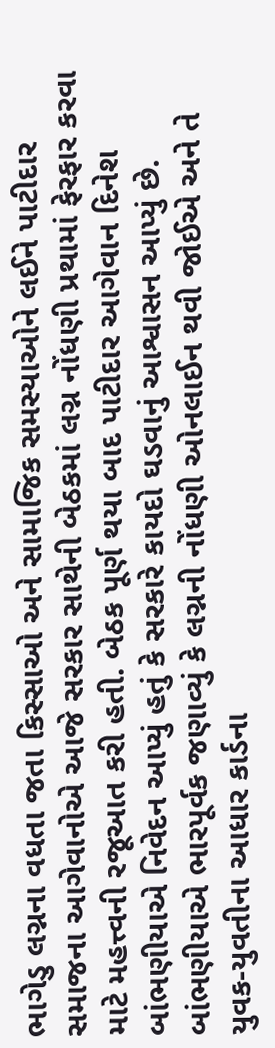ભાગેડુ લગ્નના વધતા જતા કિસ્સાઓ અને સામાજિક સમસ્યાઓને લઈને પાટીદાર સમાજના આગેવાનોએ આજે સરકાર સાથેની બેઠકમાં લગ્ન નોંધણી પ્રથામાં ફેરફાર કરવા માટે મહત્ત્વની રજૂઆત કરી હતી. બેઠક પૂર્ણ થયા બાદ પાટીદાર આગેવાન દિનેશ બાંભણીયાએ નિવેદન આપ્યું હતું કે સરકારે કાયદો ઘડવાનું આશ્વાસન આપ્યું છે. બાંભણીયાએ ભારપૂર્વક જણાવ્યું કે લગ્નની નોંધણી ઓનલાઈન થવી જોઈએ અને તે યુવક-યુવતીના આધાર કાર્ડના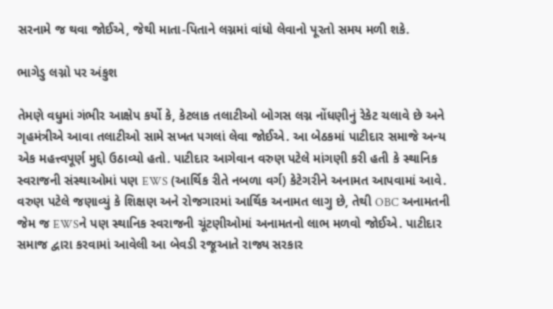સરનામે જ થવા જોઈએ, જેથી માતા-પિતાને લગ્નમાં વાંધો લેવાનો પૂરતો સમય મળી શકે.

ભાગેડુ લગ્નો પર અંકુશ

તેમણે વધુમાં ગંભીર આક્ષેપ કર્યો કે, કેટલાક તલાટીઓ બોગસ લગ્ન નોંધણીનું રેકેટ ચલાવે છે અને ગૃહમંત્રીએ આવા તલાટીઓ સામે સખત પગલાં લેવા જોઈએ. આ બેઠકમાં પાટીદાર સમાજે અન્ય એક મહત્ત્વપૂર્ણ મુદ્દો ઉઠાવ્યો હતો. પાટીદાર આગેવાન વરુણ પટેલે માંગણી કરી હતી કે સ્થાનિક સ્વરાજની સંસ્થાઓમાં પણ EWS (આર્થિક રીતે નબળા વર્ગ) કેટેગરીને અનામત આપવામાં આવે. વરુણ પટેલે જણાવ્યું કે શિક્ષણ અને રોજગારમાં આર્થિક અનામત લાગુ છે, તેથી OBC અનામતની જેમ જ EWSને પણ સ્થાનિક સ્વરાજની ચૂંટણીઓમાં અનામતનો લાભ મળવો જોઈએ. પાટીદાર સમાજ દ્વારા કરવામાં આવેલી આ બેવડી રજૂઆતે રાજ્ય સરકાર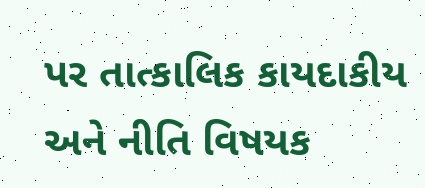પર તાત્કાલિક કાયદાકીય અને નીતિ વિષયક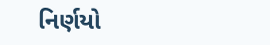નિર્ણયો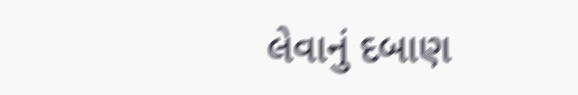લેવાનું દબાણ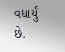વધાર્યું છે.